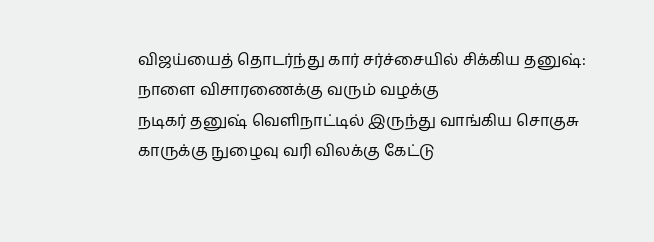விஜய்யைத் தொடர்ந்து கார் சர்ச்சையில் சிக்கிய தனுஷ்: நாளை விசாரணைக்கு வரும் வழக்கு
நடிகர் தனுஷ் வெளிநாட்டில் இருந்து வாங்கிய சொகுசு காருக்கு நுழைவு வரி விலக்கு கேட்டு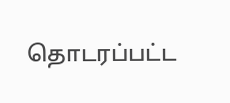தொடரப்பட்ட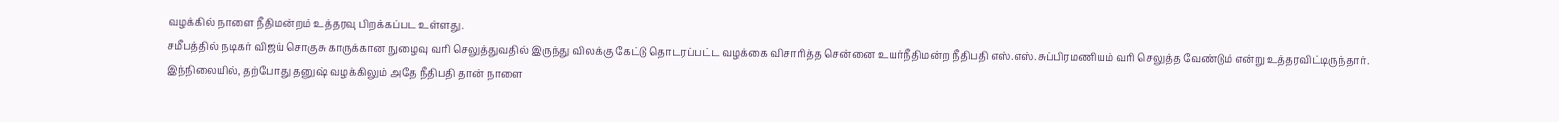வழக்கில் நாளை நீதிமன்றம் உத்தரவு பிறக்கப்பட உள்ளது.
சமீபத்தில் நடிகர் விஜய் சொகுசு காருக்கான நுழைவு வரி செலுத்துவதில் இருந்து விலக்கு கேட்டு தொடரப்பட்ட வழக்கை விசாரித்த சென்னை உயர்நீதிமன்ற நீதிபதி எஸ்.எஸ்.சுப்பிரமணியம் வரி செலுத்த வேண்டும் என்று உத்தரவிட்டிருந்தார்.
இந்நிலையில், தற்போது தனுஷ் வழக்கிலும் அதே நீதிபதி தான் நாளை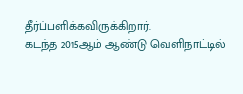தீர்ப்பளிக்கவிருக்கிறார்.
கடந்த 2015ஆம் ஆண்டு வெளிநாட்டில்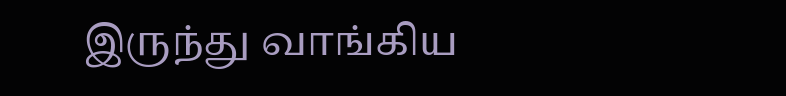இருந்து வாங்கிய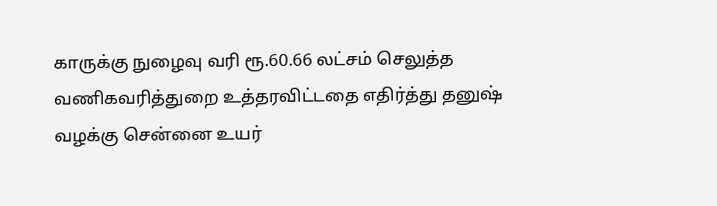காருக்கு நுழைவு வரி ரூ.60.66 லட்சம் செலுத்த வணிகவரித்துறை உத்தரவிட்டதை எதிர்த்து தனுஷ் வழக்கு சென்னை உயர்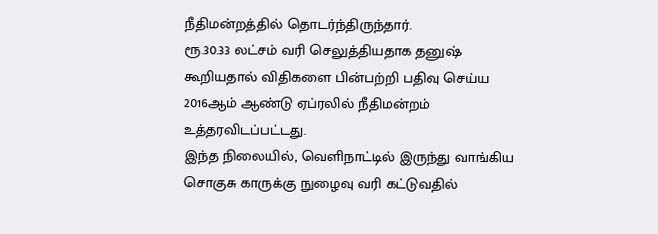நீதிமன்றத்தில் தொடர்ந்திருந்தார்.
ரூ.30.33 லட்சம் வரி செலுத்தியதாக தனுஷ் கூறியதால் விதிகளை பின்பற்றி பதிவு செய்ய 2016ஆம் ஆண்டு ஏப்ரலில் நீதிமன்றம் உத்தரவிடப்பட்டது.
இந்த நிலையில், வெளிநாட்டில் இருந்து வாங்கிய சொகுசு காருக்கு நுழைவு வரி கட்டுவதில்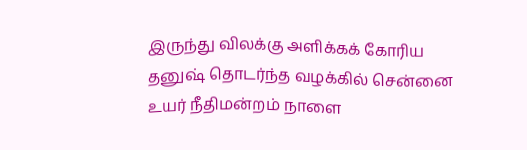இருந்து விலக்கு அளிக்கக் கோரிய தனுஷ் தொடர்ந்த வழக்கில் சென்னை உயர் நீதிமன்றம் நாளை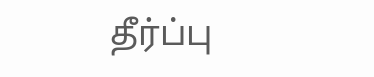தீர்ப்பு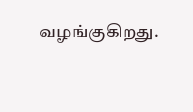வழங்குகிறது.